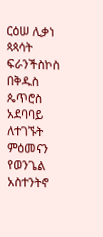ርዕሠ ሊቃነ ጳጳሳት ፍራንችስኮስ በቅዱስ ጴጥሮስ አደባባይ ለተገኙት ምዕመናን የወንጌል አስተንትኖ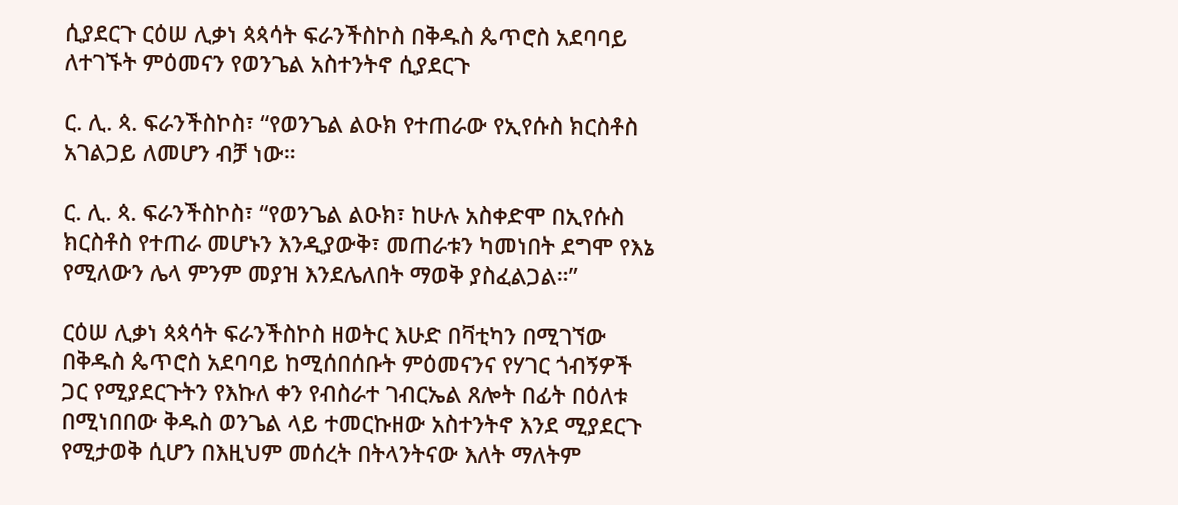ሲያደርጉ ርዕሠ ሊቃነ ጳጳሳት ፍራንችስኮስ በቅዱስ ጴጥሮስ አደባባይ ለተገኙት ምዕመናን የወንጌል አስተንትኖ ሲያደርጉ

ር. ሊ. ጳ. ፍራንችስኮስ፣ “የወንጌል ልዑክ የተጠራው የኢየሱስ ክርስቶስ አገልጋይ ለመሆን ብቻ ነው።

ር. ሊ. ጳ. ፍራንችስኮስ፣ “የወንጌል ልዑክ፣ ከሁሉ አስቀድሞ በኢየሱስ ክርስቶስ የተጠራ መሆኑን እንዲያውቅ፣ መጠራቱን ካመነበት ደግሞ የእኔ የሚለውን ሌላ ምንም መያዝ እንደሌለበት ማወቅ ያስፈልጋል።”

ርዕሠ ሊቃነ ጳጳሳት ፍራንችስኮስ ዘወትር እሁድ በቫቲካን በሚገኘው በቅዱስ ጴጥሮስ አደባባይ ከሚሰበሰቡት ምዕመናንና የሃገር ጎብኝዎች ጋር የሚያደርጉትን የእኩለ ቀን የብስራተ ገብርኤል ጸሎት በፊት በዕለቱ በሚነበበው ቅዱስ ወንጌል ላይ ተመርኩዘው አስተንትኖ እንደ ሚያደርጉ የሚታወቅ ሲሆን በእዚህም መሰረት በትላንትናው እለት ማለትም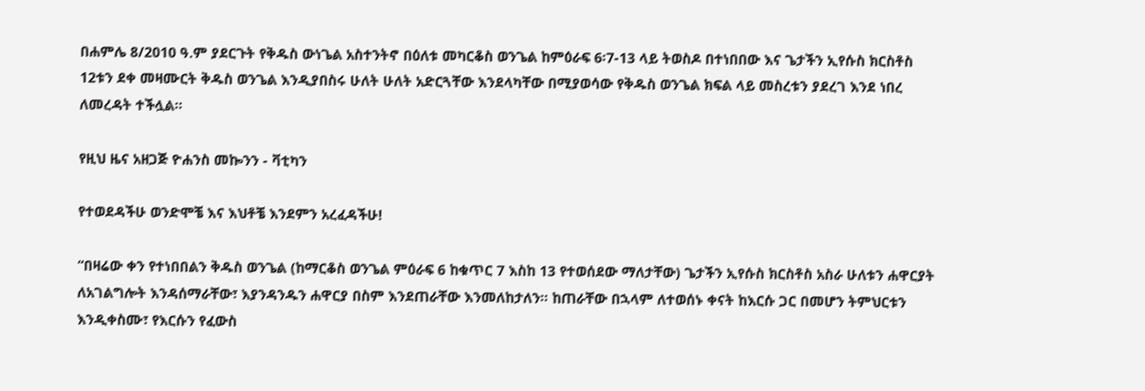በሐምሌ 8/2010 ዓ.ም ያደርጉት የቅዱስ ውነጌል አስተንትኖ በዕለቱ መካርቆስ ወንጌል ከምዕራፍ 6፡7-13 ላይ ትወስዶ በተነበበው እና ጌታችን ኢየሱስ ክርስቶስ 12ቱን ደቀ መዛሙርት ቅዱስ ወንጌል እንዲያበስሩ ሁለት ሁለት አድርጓቸው እንደላካቸው በሚያወሳው የቅዱስ ወንጌል ክፍል ላይ መስረቱን ያደረገ እንደ ነበረ ለመረዳት ተችሏል።

የዚህ ዜና አዘጋጅ ዮሐንስ መኰንን - ቫቲካን

የተወደዳችሁ ወንድሞቼ እና እህቶቼ እንደምን አረፈዳችሁ!

“በዛሬው ቀን የተነበበልን ቅዱስ ወንጌል (ከማርቆስ ወንጌል ምዕራፍ 6 ከቁጥር 7 እስከ 13 የተወሰደው ማለታቸው) ጌታችን ኢየሱስ ክርስቶስ አስራ ሁለቱን ሐዋርያት ለአገልግሎት እንዳሰማራቸው፣ እያንዳንዱን ሐዋርያ በስም እንደጠራቸው እንመለከታለን። ከጠራቸው በኋላም ለተወሰኑ ቀናት ከእርሱ ጋር በመሆን ትምህርቱን እንዲቀስሙ፣ የእርሱን የፈውስ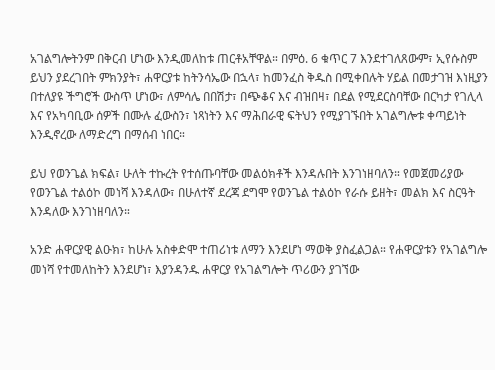አገልግሎትንም በቅርብ ሆነው እንዲመለከቱ ጠርቶአቸዋል። በምዕ. 6 ቁጥር 7 እንደተገለጸውም፣ ኢየሱስም ይህን ያደረገበት ምክንያት፣ ሐዋርያቱ ከትንሳኤው በኋላ፣ ከመንፈስ ቅዱስ በሚቀበሉት ሃይል በመታገዝ እነዚያን በተለያዩ ችግሮች ውስጥ ሆነው፣ ለምሳሌ በበሽታ፣ በጭቆና እና ብዝበዛ፣ በደል የሚደርስባቸው በርካታ የገሊላ እና የአካባቢው ሰዎች በሙሉ ፈውስን፣ ነጻነትን እና ማሕበራዊ ፍትህን የሚያገኙበት አገልግሎቱ ቀጣይነት እንዲኖረው ለማድረግ በማሰብ ነበር።

ይህ የወንጌል ክፍል፣ ሁለት ተኩረት የተሰጡባቸው መልዕክቶች እንዳሉበት እንገነዘባለን። የመጀመሪያው የወንጌል ተልዕኮ መነሻ እንዳለው፣ በሁለተኛ ደረጃ ደግሞ የወንጌል ተልዕኮ የራሱ ይዘት፣ መልክ እና ስርዓት እንዳለው እንገነዘባለን።

አንድ ሐዋርያዊ ልዑክ፣ ከሁሉ አስቀድሞ ተጠሪነቱ ለማን እንደሆነ ማወቅ ያስፈልጋል። የሐዋርያቱን የአገልግሎ መነሻ የተመለከትን እንደሆነ፣ እያንዳንዱ ሐዋርያ የአገልግሎት ጥሪውን ያገኘው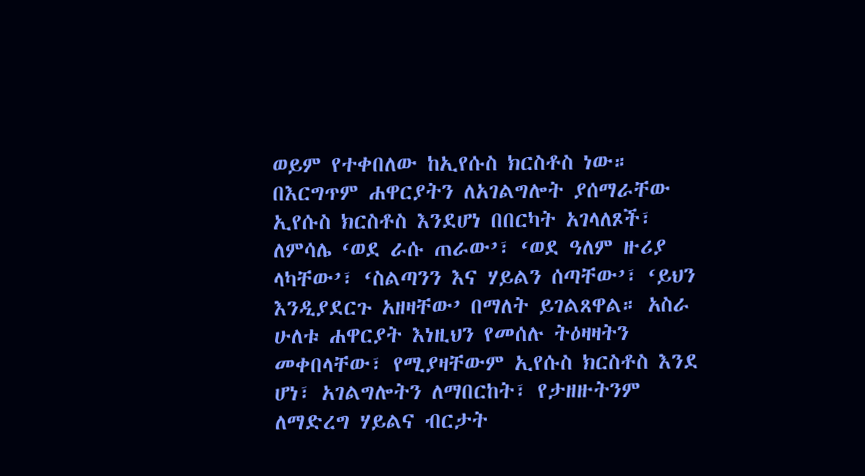ወይም የተቀበለው ከኢየሱስ ክርስቶስ ነው። በእርግጥም ሐዋርያትን ለአገልግሎት ያሰማራቸው ኢየሱስ ክርስቶስ እንደሆነ በበርካት አገላለጾች፣ ለምሳሌ ‘ወደ ራሱ ጠራው’፣ ‘ወደ ዓለም ዙሪያ ላካቸው’፣ ‘ስልጣንን እና ሃይልን ሰጣቸው’፣ ‘ይህን እንዲያደርጉ አዘዛቸው’ በማለት ይገልጸዋል። አስራ ሁለቱ ሐዋርያት እነዚህን የመሰሉ ትዕዛዛትን መቀበላቸው፣ የሚያዛቸውም ኢየሱስ ክርስቶስ እንደ ሆነ፣ አገልግሎትን ለማበርከት፣ የታዘዙትንም ለማድረግ ሃይልና ብርታት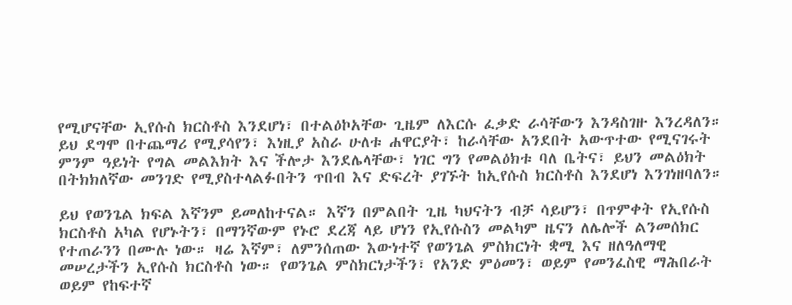የሚሆናቸው ኢየሱስ ክርስቶስ እንደሆነ፣ በተልዕኮአቸው ጊዜም ለእርሱ ፈቃድ ራሳቸውን እንዳስገዙ እንረዳለን። ይህ ደግሞ በተጨማሪ የሚያሳየን፣ እነዚያ አስራ ሁለቱ ሐዋርያት፣ ከራሳቸው አንደበት አውጥተው የሚናገሩት ምንም ዓይነት የግል መልእክት እና ችሎታ እንደሌላቸው፣ ነገር ግን የመልዕክቱ ባለ ቤትና፣ ይህን መልዕክት በትክክለኛው መንገድ የሚያስተላልፉበትን ጥበብ እና ድፍረት ያገኙት ከኢየሱስ ክርስቶስ እንደሆነ እንገነዘባለን።

ይህ የወንጌል ክፍል እኛንም ይመለከተናል። እኛን በምልበት ጊዜ ካህናትን ብቻ ሳይሆን፣ በጥምቀት የኢየሱስ ክርስቶስ አካል የሆኑትን፣ በማንኛውም የኑሮ ደረጃ ላይ ሆነን የኢየሱስን መልካም ዜናን ለሌሎች ልንመሰክር የተጠራንን በሙሉ ነው። ዛሬ እኛም፣ ለምንሰጠው እውነተኛ የወንጌል ምስክርነት ቋሚ እና ዘለዓለማዊ መሠረታችን ኢየሱስ ክርስቶስ ነው። የወንጌል ምስክርነታችን፣ የአንድ ምዕመን፣ ወይም የመንፈስዊ ማሕበራት ወይም የከፍተኛ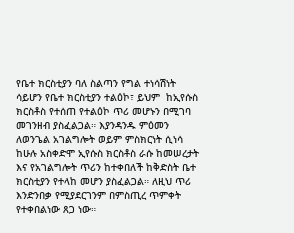የቤተ ክርስቲያን ባለ ስልጣን የግል ተነሳሽነት ሳይሆን የቤተ ክርስቲያን ተልዕኮ፣ ይህም  ከኢየሱስ ክርስቶስ የተሰጠ የተልዕኮ ጥሪ መሆኑን በሚገባ መገንዘብ ያስፈልጋል። እያንዳንዱ ምዕመን ለወንጌል አገልግሎት ወይም ምስክርነት ሲነሳ ከሁሉ አስቀድሞ ኢየሱስ ክርስቶስ ራሱ ከመሠረታት እና የአገልግሎት ጥሪን ከተቀበለች ከቅድስት ቤተ ክርስቲያን የተላከ መሆን ያስፈልጋል። ለዚህ ጥሪ እንድንበቃ የሚያደርገንም በምስጢረ ጥምቀት የተቀበልነው ጸጋ ነው።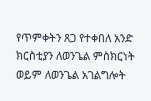የጥምቀትን ጸጋ የተቀበለ አንድ ክርስቲያን ለወንጌል ምስክርነት ወይም ለወንጌል አገልግሎት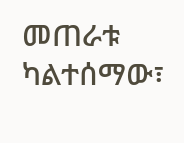መጠራቱ ካልተሰማው፣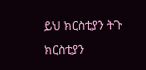ይህ ክርስቲያን ትጉ ክርስቲያን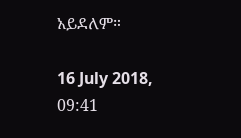አይደለም።

16 July 2018, 09:41